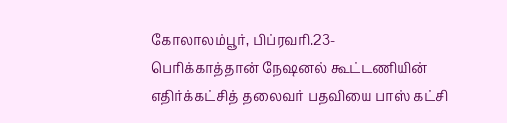கோலாலம்பூர், பிப்ரவரி.23-
பெரிக்காத்தான் நேஷனல் கூட்டணியின் எதிர்க்கட்சித் தலைவர் பதவியை பாஸ் கட்சி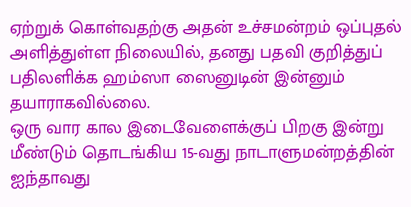ஏற்றுக் கொள்வதற்கு அதன் உச்சமன்றம் ஒப்புதல் அளித்துள்ள நிலையில், தனது பதவி குறித்துப் பதிலளிக்க ஹம்ஸா ஸைனுடின் இன்னும் தயாராகவில்லை.
ஒரு வார கால இடைவேளைக்குப் பிறகு இன்று மீண்டும் தொடங்கிய 15-வது நாடாளுமன்றத்தின் ஐந்தாவது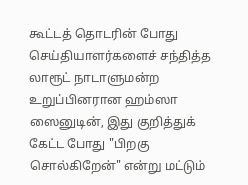கூட்டத் தொடரின் போது செய்தியாளர்களைச் சந்தித்த லாரூட் நாடாளுமன்ற உறுப்பினரான ஹம்ஸா ஸைனுடின், இது குறித்துக் கேட்ட போது "பிறகு சொல்கிறேன்" என்று மட்டும்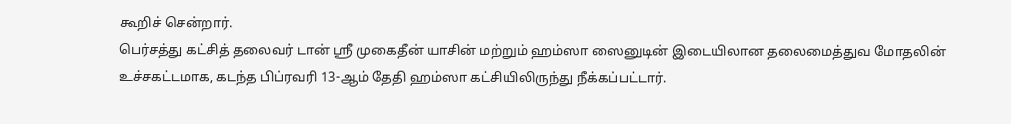கூறிச் சென்றார்.
பெர்சத்து கட்சித் தலைவர் டான் ஶ்ரீ முகைதீன் யாசின் மற்றும் ஹம்ஸா ஸைனுடின் இடையிலான தலைமைத்துவ மோதலின் உச்சகட்டமாக, கடந்த பிப்ரவரி 13-ஆம் தேதி ஹம்ஸா கட்சியிலிருந்து நீக்கப்பட்டார்.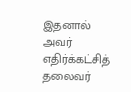இதனால் அவர் எதிர்க்கட்சித் தலைவர்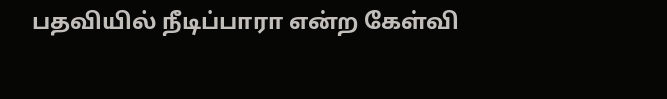பதவியில் நீடிப்பாரா என்ற கேள்வி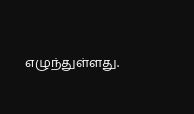எழுந்துள்ளது.